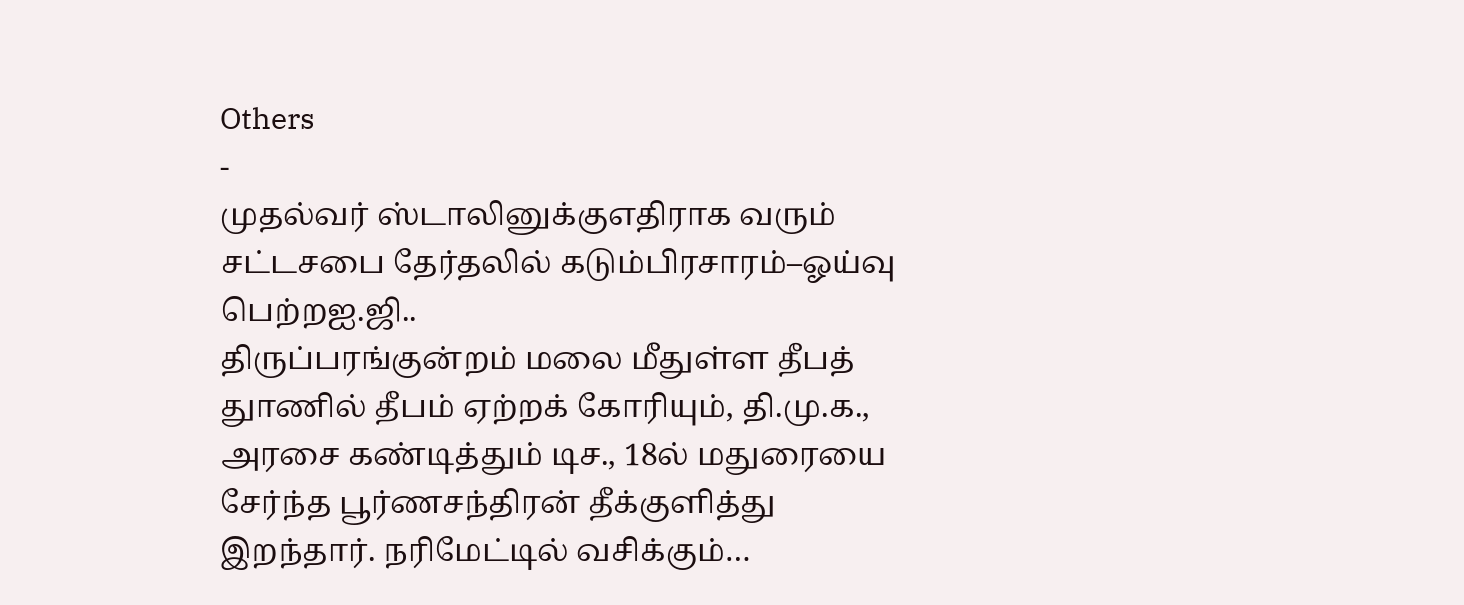Others
-
முதல்வர் ஸ்டாலினுக்குஎதிராக வரும் சட்டசபை தேர்தலில் கடும்பிரசாரம்–ஓய்வு பெற்றஐ.ஜி..
திருப்பரங்குன்றம் மலை மீதுள்ள தீபத் துாணில் தீபம் ஏற்றக் கோரியும், தி.மு.க., அரசை கண்டித்தும் டிச., 18ல் மதுரையை சேர்ந்த பூர்ணசந்திரன் தீக்குளித்து இறந்தார். நரிமேட்டில் வசிக்கும்…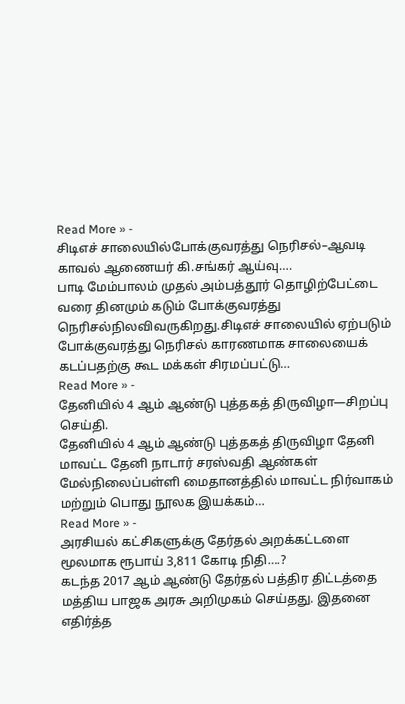Read More » -
சிடிஎச் சாலையில்போக்குவரத்து நெரிசல்–ஆவடி காவல் ஆணையர் கி.சங்கர் ஆய்வு….
பாடி மேம்பாலம் முதல் அம்பத்தூர் தொழிற்பேட்டை வரை தினமும் கடும் போக்குவரத்து நெரிசல்நிலவிவருகிறது.சிடிஎச் சாலையில் ஏற்படும் போக்குவரத்து நெரிசல் காரணமாக சாலையைக் கடப்பதற்கு கூட மக்கள் சிரமப்பட்டு…
Read More » -
தேனியில் 4 ஆம் ஆண்டு புத்தகத் திருவிழா—சிறப்பு செய்தி.
தேனியில் 4 ஆம் ஆண்டு புத்தகத் திருவிழா தேனி மாவட்ட தேனி நாடார் சரஸ்வதி ஆண்கள் மேல்நிலைப்பள்ளி மைதானத்தில் மாவட்ட நிர்வாகம் மற்றும் பொது நூலக இயக்கம்…
Read More » -
அரசியல் கட்சிகளுக்கு தேர்தல் அறக்கட்டளை மூலமாக ரூபாய் 3,811 கோடி நிதி….?
கடந்த 2017 ஆம் ஆண்டு தேர்தல் பத்திர திட்டத்தை மத்திய பாஜக அரசு அறிமுகம் செய்தது. இதனை எதிர்த்த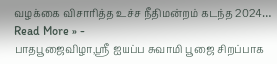வழக்கை விசாரித்த உச்ச நீதிமன்றம் கடந்த 2024…
Read More » -
பாதபூஜைவிழா,ஸ்ரீ ஐயப்ப சுவாமி பூஜை சிறப்பாக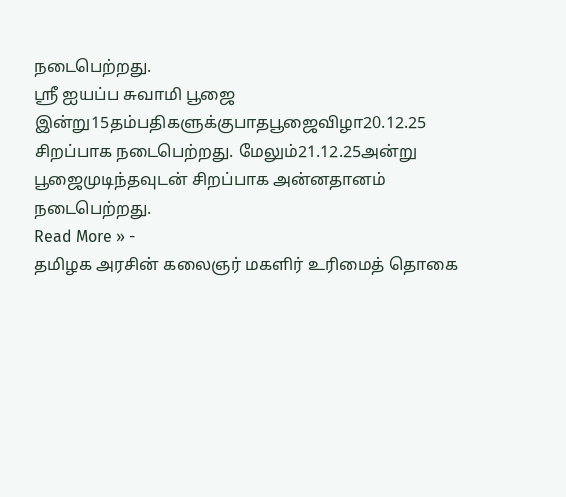நடைபெற்றது.
ஸ்ரீ ஐயப்ப சுவாமி பூஜை இன்று15தம்பதிகளுக்குபாதபூஜைவிழா20.12.25 சிறப்பாக நடைபெற்றது. மேலும்21.12.25அன்று பூஜைமுடிந்தவுடன் சிறப்பாக அன்னதானம் நடைபெற்றது.
Read More » -
தமிழக அரசின் கலைஞர் மகளிர் உரிமைத் தொகை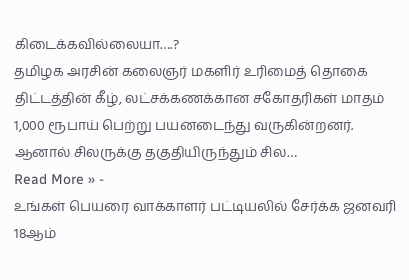கிடைக்கவில்லையா….?
தமிழக அரசின் கலைஞர் மகளிர் உரிமைத் தொகை திட்டத்தின் கீழ், லட்சக்கணக்கான சகோதரிகள் மாதம் 1,000 ரூபாய் பெற்று பயனடைந்து வருகின்றனர். ஆனால் சிலருக்கு தகுதியிருந்தும் சில…
Read More » -
உங்கள் பெயரை வாக்காளர் பட்டியலில் சேர்க்க ஜனவரி 18ஆம்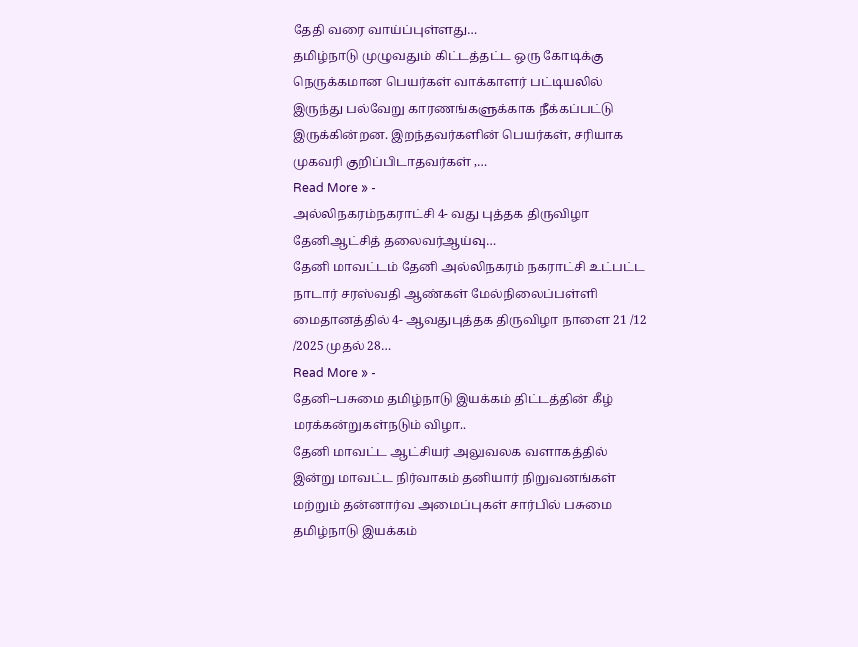தேதி வரை வாய்ப்புள்ளது…
தமிழ்நாடு முழுவதும் கிட்டத்தட்ட ஒரு கோடிக்கு நெருக்கமான பெயர்கள் வாக்காளர் பட்டியலில் இருந்து பல்வேறு காரணங்களுக்காக நீக்கப்பட்டு இருக்கின்றன. இறந்தவர்களின் பெயர்கள், சரியாக முகவரி குறிப்பிடாதவர்கள் ,…
Read More » -
அல்லிநகரம்நகராட்சி 4- வது புத்தக திருவிழா தேனிஆட்சித் தலைவர்ஆய்வு…
தேனி மாவட்டம் தேனி அல்லிநகரம் நகராட்சி உட்பட்ட நாடார் சரஸ்வதி ஆண்கள் மேல்நிலைப்பள்ளி மைதானத்தில் 4- ஆவதுபுத்தக திருவிழா நாளை 21 /12 /2025 முதல் 28…
Read More » -
தேனி–பசுமை தமிழ்நாடு இயக்கம் திட்டத்தின் கீழ் மரக்கன்றுகள்நடும் விழா..
தேனி மாவட்ட ஆட்சியர் அலுவலக வளாகத்தில் இன்று மாவட்ட நிர்வாகம் தனியார் நிறுவனங்கள் மற்றும் தன்னார்வ அமைப்புகள் சார்பில் பசுமை தமிழ்நாடு இயக்கம்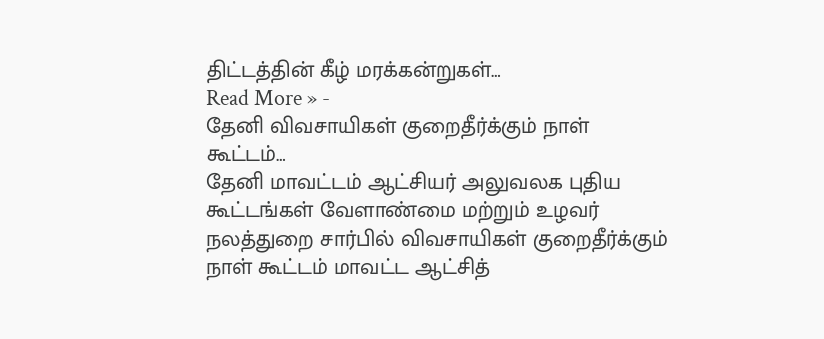திட்டத்தின் கீழ் மரக்கன்றுகள்…
Read More » -
தேனி விவசாயிகள் குறைதீர்க்கும் நாள் கூட்டம்…
தேனி மாவட்டம் ஆட்சியர் அலுவலக புதிய கூட்டங்கள் வேளாண்மை மற்றும் உழவர் நலத்துறை சார்பில் விவசாயிகள் குறைதீர்க்கும் நாள் கூட்டம் மாவட்ட ஆட்சித்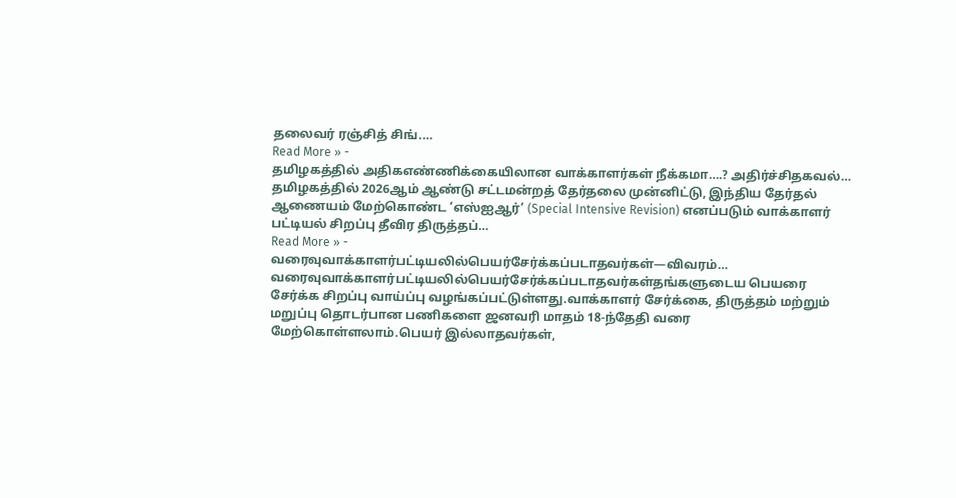தலைவர் ரஞ்சித் சிங்.…
Read More » -
தமிழகத்தில் அதிகஎண்ணிக்கையிலான வாக்காளர்கள் நீக்கமா….? அதிர்ச்சிதகவல்…
தமிழகத்தில் 2026ஆம் ஆண்டு சட்டமன்றத் தேர்தலை முன்னிட்டு, இந்திய தேர்தல் ஆணையம் மேற்கொண்ட ‘எஸ்ஐஆர்’ (Special Intensive Revision) எனப்படும் வாக்காளர் பட்டியல் சிறப்பு தீவிர திருத்தப்…
Read More » -
வரைவுவாக்காளர்பட்டியலில்பெயர்சேர்க்கப்படாதவர்கள்—விவரம்…
வரைவுவாக்காளர்பட்டியலில்பெயர்சேர்க்கப்படாதவர்கள்தங்களுடைய பெயரை சேர்க்க சிறப்பு வாய்ப்பு வழங்கப்பட்டுள்ளது.வாக்காளர் சேர்க்கை, திருத்தம் மற்றும் மறுப்பு தொடர்பான பணிகளை ஜனவரி மாதம் 18-ந்தேதி வரை மேற்கொள்ளலாம்.பெயர் இல்லாதவர்கள்,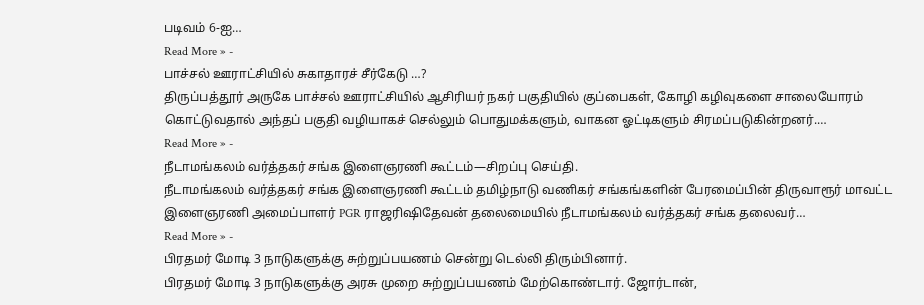படிவம் 6-ஐ…
Read More » -
பாச்சல் ஊராட்சியில் சுகாதாரச் சீர்கேடு …?
திருப்பத்தூர் அருகே பாச்சல் ஊராட்சியில் ஆசிரியர் நகர் பகுதியில் குப்பைகள், கோழி கழிவுகளை சாலையோரம் கொட்டுவதால் அந்தப் பகுதி வழியாகச் செல்லும் பொதுமக்களும், வாகன ஓட்டிகளும் சிரமப்படுகின்றனர்.…
Read More » -
நீடாமங்கலம் வர்த்தகர் சங்க இளைஞரணி கூட்டம்—சிறப்பு செய்தி.
நீடாமங்கலம் வர்த்தகர் சங்க இளைஞரணி கூட்டம் தமிழ்நாடு வணிகர் சங்கங்களின் பேரமைப்பின் திருவாரூர் மாவட்ட இளைஞரணி அமைப்பாளர் PGR ராஜரிஷிதேவன் தலைமையில் நீடாமங்கலம் வர்த்தகர் சங்க தலைவர்…
Read More » -
பிரதமர் மோடி 3 நாடுகளுக்கு சுற்றுப்பயணம் சென்று டெல்லி திரும்பினார்.
பிரதமர் மோடி 3 நாடுகளுக்கு அரசு முறை சுற்றுப்பயணம் மேற்கொண்டார். ஜோர்டான்,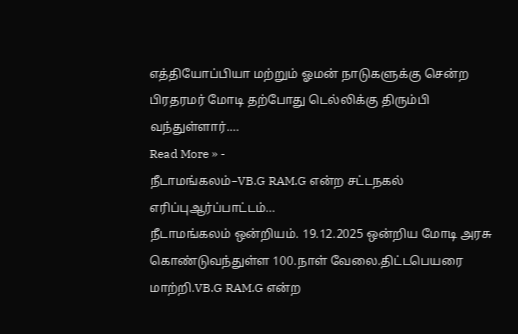எத்தியோப்பியா மற்றும் ஓமன் நாடுகளுக்கு சென்ற பிரதரமர் மோடி தற்போது டெல்லிக்கு திரும்பி வந்துள்ளார்.…
Read More » -
நீடாமங்கலம்–VB.G RAM.G என்ற சட்டநகல் எரிப்புஆர்ப்பாட்டம்…
நீடாமங்கலம் ஒன்றியம். 19.12.2025 ஒன்றிய மோடி அரசு கொண்டுவந்துள்ள 100.நாள் வேலை.திட்டபெயரை மாற்றி.VB.G RAM.G என்ற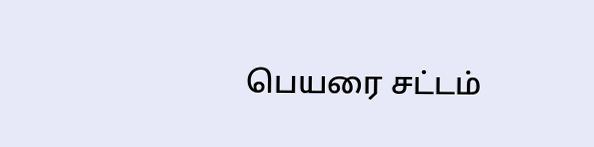பெயரை சட்டம்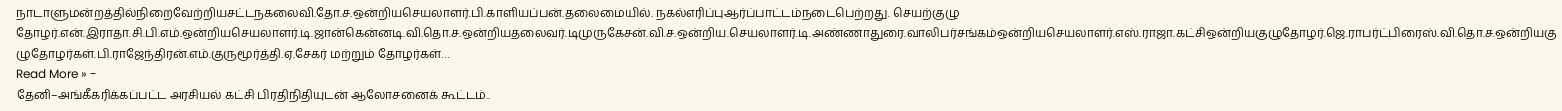நாடாளுமன்றத்தில்நிறைவேற்றியசட்டநகலைவி.தோ.ச.ஒன்றியசெயலாளர்.பி.காளியப்பன்.தலைமையில். நகல்எரிப்புஆர்ப்பாட்டம்நடைபெற்றது. செயற்குழு தோழர்.என்.இராதா.சி.பி.எம்.ஒன்றியசெயலாளர்.டி.ஜான்கென்னடி.வி.தொ.ச.ஒன்றியதலைவர்.டிமுருகேசன்.வி.ச.ஒன்றிய.செயலாளர்.டி.அண்ணாதுரை.வாலிபர்சங்கம்ஒன்றியசெயலாளர்.எஸ்.ராஜா.கட்சிஒன்றியகுழுதோழர்.ஜெ.ராபர்ட்பிரைஸ்.வி.தொ.ச.ஒன்றியகுழுதோழர்கள்.பி.ராஜேந்திரன்.எம்.குருமூர்த்தி.ஏ.சேகர் மற்றும் தோழர்கள்…
Read More » -
தேனி–அங்கீகரிக்கப்பட்ட அரசியல் கட்சி பிரதிநிதியுடன் ஆலோசனைக் கூட்டம்..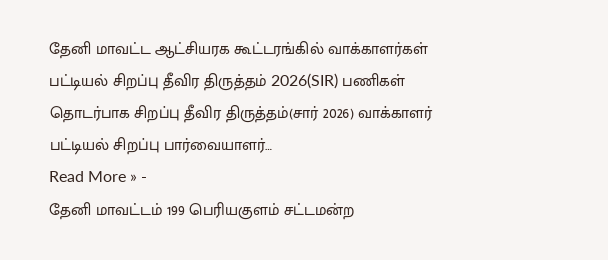தேனி மாவட்ட ஆட்சியரக கூட்டரங்கில் வாக்காளர்கள் பட்டியல் சிறப்பு தீவிர திருத்தம் 2026(SIR) பணிகள் தொடர்பாக சிறப்பு தீவிர திருத்தம்(சார் 2026) வாக்காளர் பட்டியல் சிறப்பு பார்வையாளர்…
Read More » -
தேனி மாவட்டம் 199 பெரியகுளம் சட்டமன்ற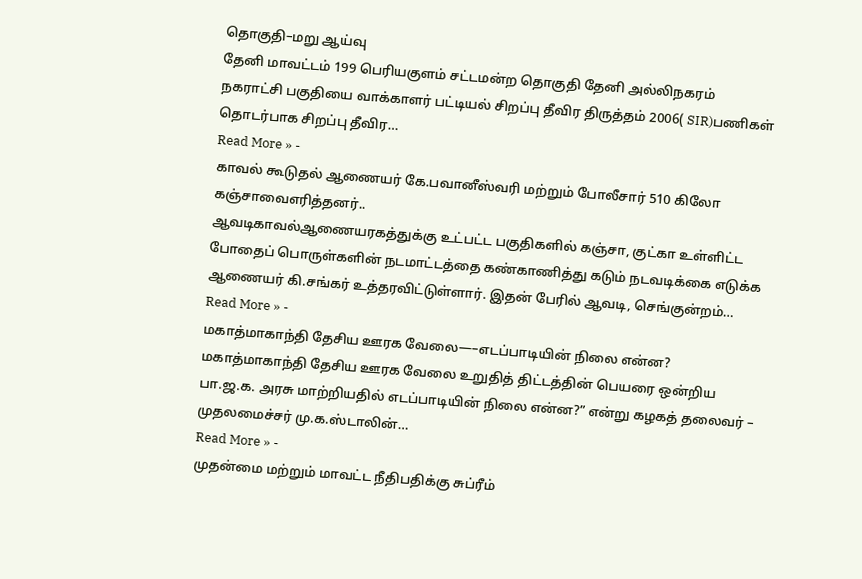தொகுதி–மறு ஆய்வு
தேனி மாவட்டம் 199 பெரியகுளம் சட்டமன்ற தொகுதி தேனி அல்லிநகரம் நகராட்சி பகுதியை வாக்காளர் பட்டியல் சிறப்பு தீவிர திருத்தம் 2006( SIR)பணிகள் தொடர்பாக சிறப்பு தீவிர…
Read More » -
காவல் கூடுதல் ஆணையர் கே.பவானீஸ்வரி மற்றும் போலீசார் 510 கிலோ கஞ்சாவைஎரித்தனர்..
ஆவடிகாவல்ஆணையரகத்துக்கு உட்பட்ட பகுதிகளில் கஞ்சா, குட்கா உள்ளிட்ட போதைப் பொருள்களின் நடமாட்டத்தை கண்காணித்து கடும் நடவடிக்கை எடுக்க ஆணையர் கி.சங்கர் உத்தரவிட்டுள்ளார். இதன் பேரில் ஆவடி, செங்குன்றம்…
Read More » -
மகாத்மாகாந்தி தேசிய ஊரக வேலை—–எடப்பாடியின் நிலை என்ன?
மகாத்மாகாந்தி தேசிய ஊரக வேலை உறுதித் திட்டத்தின் பெயரை ஒன்றிய பா.ஜ.க. அரசு மாற்றியதில் எடப்பாடியின் நிலை என்ன?” என்று கழகத் தலைவர் – முதலமைச்சர் மு.க.ஸ்டாலின்…
Read More » -
முதன்மை மற்றும் மாவட்ட நீதிபதிக்கு சுப்ரீம்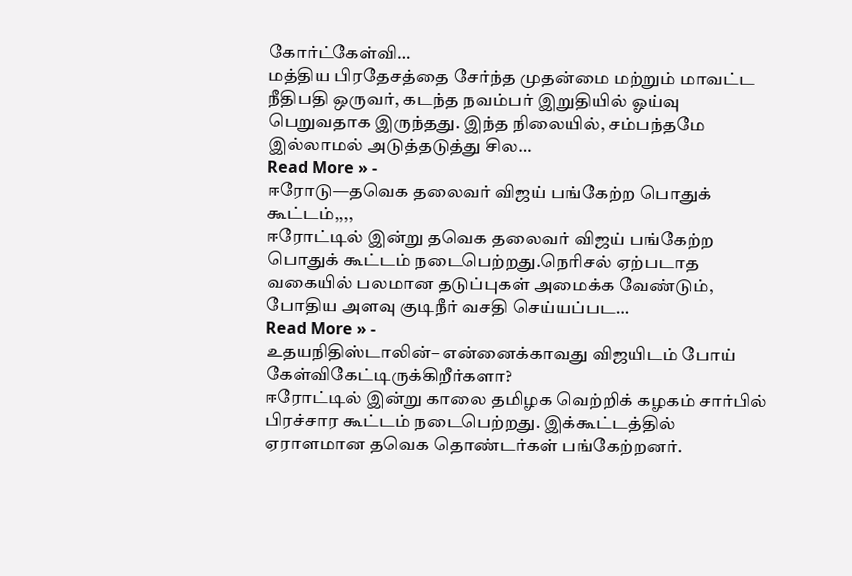கோர்ட்கேள்வி…
மத்திய பிரதேசத்தை சேர்ந்த முதன்மை மற்றும் மாவட்ட நீதிபதி ஒருவர், கடந்த நவம்பர் இறுதியில் ஓய்வு பெறுவதாக இருந்தது. இந்த நிலையில், சம்பந்தமே இல்லாமல் அடுத்தடுத்து சில…
Read More » -
ஈரோடு—தவெக தலைவர் விஜய் பங்கேற்ற பொதுக் கூட்டம்,,,,
ஈரோட்டில் இன்று தவெக தலைவர் விஜய் பங்கேற்ற பொதுக் கூட்டம் நடைபெற்றது.நெரிசல் ஏற்படாத வகையில் பலமான தடுப்புகள் அமைக்க வேண்டும், போதிய அளவு குடிநீர் வசதி செய்யப்பட…
Read More » -
உதயநிதிஸ்டாலின்– என்னைக்காவது விஜயிடம் போய் கேள்விகேட்டிருக்கிறீர்களா?
ஈரோட்டில் இன்று காலை தமிழக வெற்றிக் கழகம் சார்பில் பிரச்சார கூட்டம் நடைபெற்றது. இக்கூட்டத்தில் ஏராளமான தவெக தொண்டர்கள் பங்கேற்றனர்.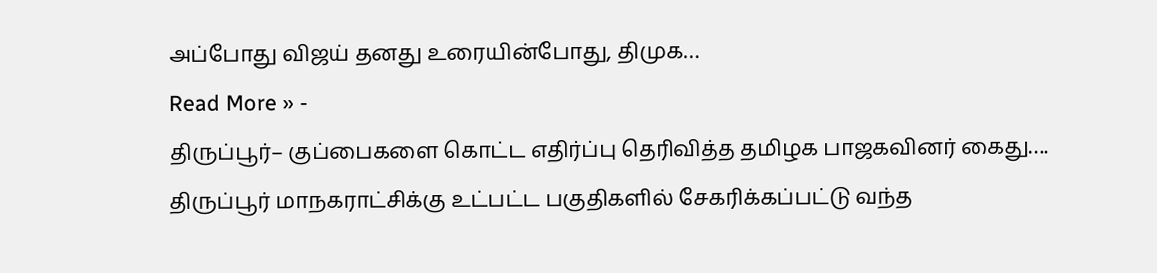அப்போது விஜய் தனது உரையின்போது, திமுக…
Read More » -
திருப்பூர்– குப்பைகளை கொட்ட எதிர்ப்பு தெரிவித்த தமிழக பாஜகவினர் கைது….
திருப்பூர் மாநகராட்சிக்கு உட்பட்ட பகுதிகளில் சேகரிக்கப்பட்டு வந்த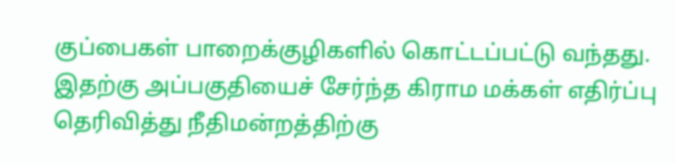குப்பைகள் பாறைக்குழிகளில் கொட்டப்பட்டு வந்தது. இதற்கு அப்பகுதியைச் சேர்ந்த கிராம மக்கள் எதிர்ப்பு தெரிவித்து நீதிமன்றத்திற்கு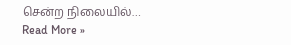சென்ற நிலையில்…
Read More »